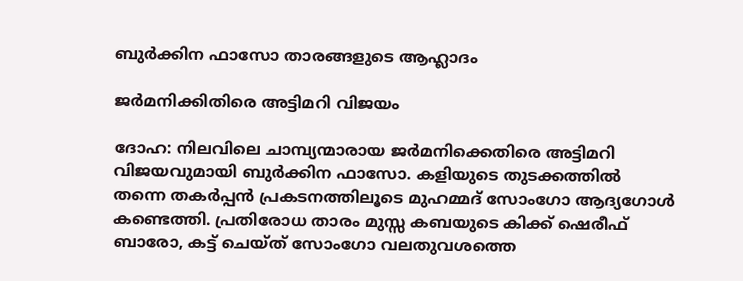ബുർക്കിന ഫാസോ താരങ്ങളുടെ ആഹ്ലാദം

ജർമനിക്കിതിരെ അട്ടിമറി വിജയം

ദോഹ: നിലവിലെ ചാമ്പ്യന്മാരായ ജർമനിക്കെതിരെ അട്ടിമറി വിജയവുമായി ബുർക്കിന ഫാസോ. കളിയുടെ തുടക്കത്തിൽ തന്നെ തകർപ്പൻ പ്രകടനത്തിലൂടെ മുഹമ്മദ് സോംഗോ ആദ്യഗോൾ കണ്ടെത്തി. പ്രതിരോധ താരം മുസ്സ കബയുടെ കിക്ക് ഷെരീഫ് ബാരോ, കട്ട് ചെയ്ത് സോംഗോ വലതുവശത്തെ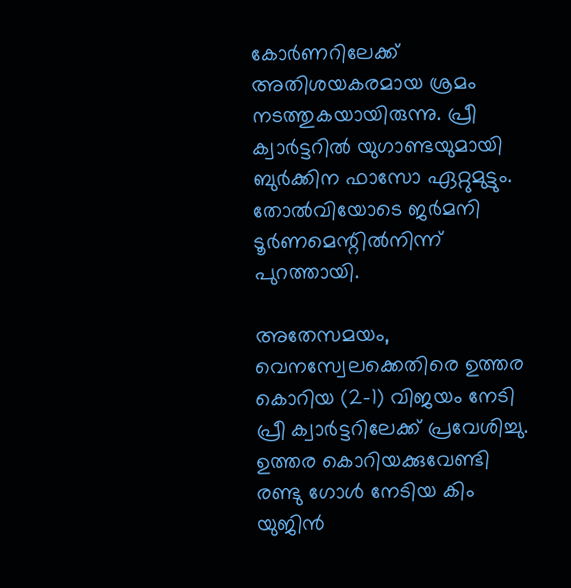കോർണറിലേക്ക് അതിശയകരമായ ശ്രമം നടത്തുകയായിരുന്നു. പ്രീ ക്വാർട്ടറിൽ യുഗാണ്ടയുമായി ബുർക്കിന ഫാസോ ഏറ്റുമുട്ടും. തോൽവിയോടെ ജർമനി ടൂർണമെന്റിൽനിന്ന് പുറത്തായി.

അതേസമയം, വെനസ്വേലക്കെതിരെ ഉത്തര കൊറിയ (2-1) വിജയം നേടി പ്രീ ക്വാർട്ടറിലേക്ക് പ്രവേശിച്ചു. ഉത്തര കൊറിയക്കുവേണ്ടി രണ്ടു ഗോൾ നേടിയ കിം യുജിൻ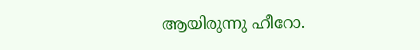ആയിരുന്നു ഹീറോ.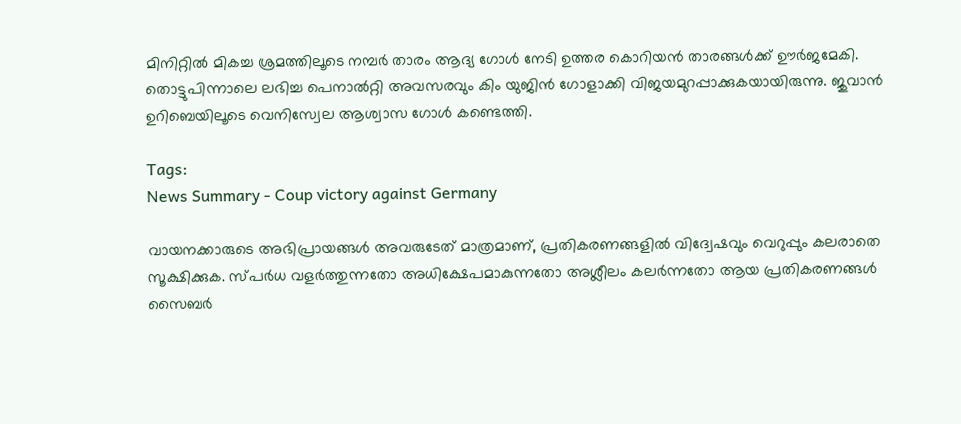മിനിറ്റിൽ മികച്ച ശ്രമത്തിലൂടെ നമ്പർ താരം ആദ്യ ഗോൾ നേടി ഉത്തര കൊറിയൻ താരങ്ങൾക്ക് ഊർജമേകി. തൊട്ടുപിന്നാലെ ലഭിച്ച പെനാൽറ്റി അവസരവും കിം യുജിൻ ഗോളാക്കി വിജയമുറപ്പാക്കുകയായിരുന്നു. ജുവാൻ ഉറിബെയിലൂടെ വെനിസ്വേല ആശ്വാസ ഗോൾ കണ്ടെത്തി.

Tags:
News Summary - Coup victory against Germany

വായനക്കാരുടെ അഭിപ്രായങ്ങള്‍ അവരുടേത് മാത്രമാണ്, പ്രതികരണങ്ങളിൽ വിദ്വേഷവും വെറുപ്പും കലരാതെ സൂക്ഷിക്കുക. സ്പർധ വളർത്തുന്നതോ അധിക്ഷേപമാകുന്നതോ അശ്ലീലം കലർന്നതോ ആയ പ്രതികരണങ്ങൾ സൈബർ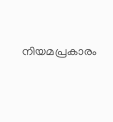നിയമപ്രകാരം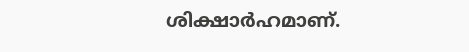ശിക്ഷാർഹമാണ്.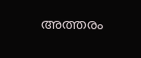അത്തരം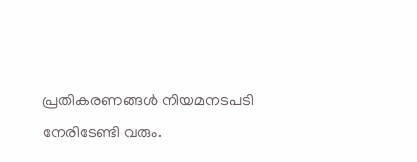പ്രതികരണങ്ങൾ നിയമനടപടി നേരിടേണ്ടി വരും.